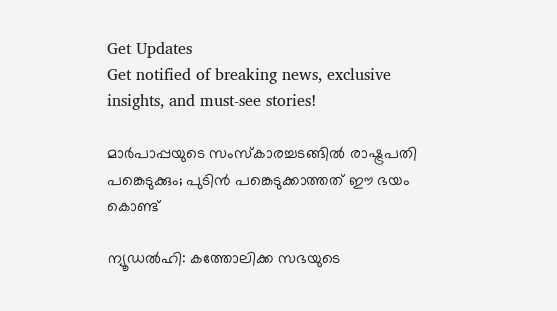Get Updates
Get notified of breaking news, exclusive insights, and must-see stories!

മാര്‍പാപ്പയുടെ സംസ്‌കാരച്ചടങ്ങില്‍ രാഷ്ട്രപതി പങ്കെടുക്കും; പുടിന്‍ പങ്കെടുക്കാത്തത് ഈ ഭയം കൊണ്ട്

ന്യൂഡല്‍ഹി: കത്തോലിക്ക സഭയുടെ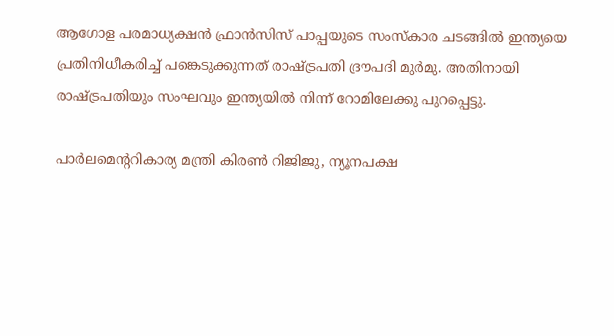ആഗോള പരമാധ്യക്ഷന്‍ ഫ്രാന്‍സിസ് പാപ്പയുടെ സംസ്‌കാര ചടങ്ങില്‍ ഇന്ത്യയെ പ്രതിനിധീകരിച്ച് പങ്കെടുക്കുന്നത് രാഷ്ട്രപതി ദ്രൗപദി മുര്‍മു. അതിനായി രാഷ്ട്രപതിയും സംഘവും ഇന്ത്യയില്‍ നിന്ന് റോമിലേക്കു പുറപ്പെട്ടു.

പാര്‍ലമെന്ററികാര്യ മന്ത്രി കിരണ്‍ റിജിജു, ന്യൂനപക്ഷ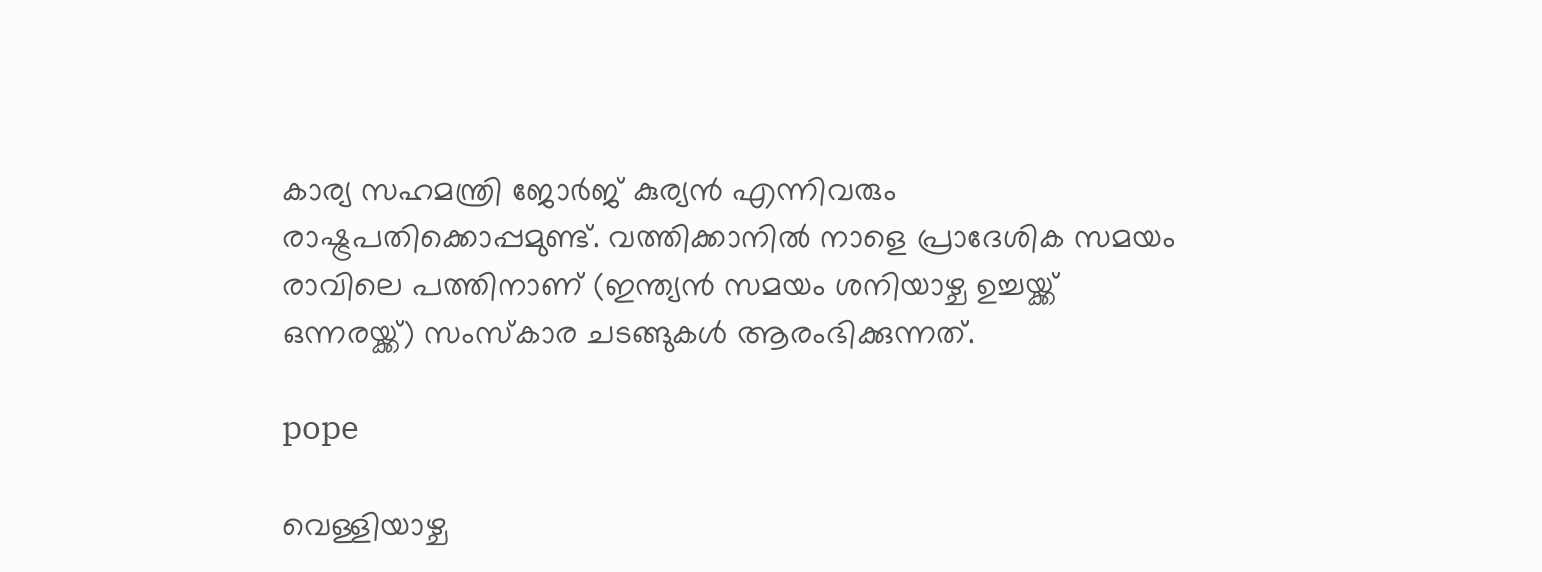കാര്യ സഹമന്ത്രി ജോര്‍ജ് കുര്യന്‍ എന്നിവരും രാഷ്ട്രപതിക്കൊപ്പമുണ്ട്. വത്തിക്കാനില്‍ നാളെ പ്രാദേശിക സമയം രാവിലെ പത്തിനാണ് (ഇന്ത്യന്‍ സമയം ശനിയാഴ്ച ഉച്ചയ്ക്ക് ഒന്നരയ്ക്ക്) സംസ്‌കാര ചടങ്ങുകള്‍ ആരംഭിക്കുന്നത്.

pope

വെള്ളിയാഴ്ച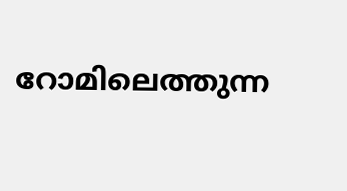റോമിലെത്തുന്ന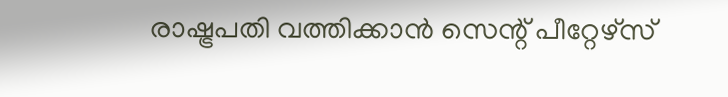രാഷ്ട്രപതി വത്തിക്കാന്‍ സെന്റ് പീറ്റേഴ്‌സ്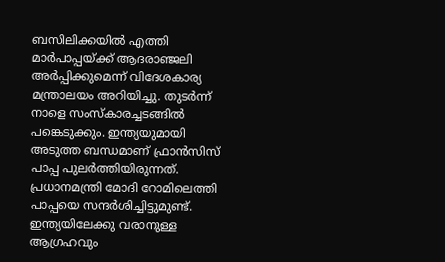ബസിലിക്കയില്‍ എത്തി മാര്‍പാപ്പയ്ക്ക് ആദരാഞ്ജലി അര്‍പ്പിക്കുമെന്ന് വിദേശകാര്യ മന്ത്രാലയം അറിയിച്ചു. തുടര്‍ന്ന് നാളെ സംസ്‌കാരച്ചടങ്ങില്‍ പങ്കെടുക്കും. ഇന്ത്യയുമായി അടുത്ത ബന്ധമാണ് ഫ്രാന്‍സിസ് പാപ്പ പുലര്‍ത്തിയിരുന്നത്. പ്രധാനമന്ത്രി മോദി റോമിലെത്തി പാപ്പയെ സന്ദര്‍ശിച്ചിട്ടുമുണ്ട്. ഇന്ത്യയിലേക്കു വരാനുള്ള ആഗ്രഹവും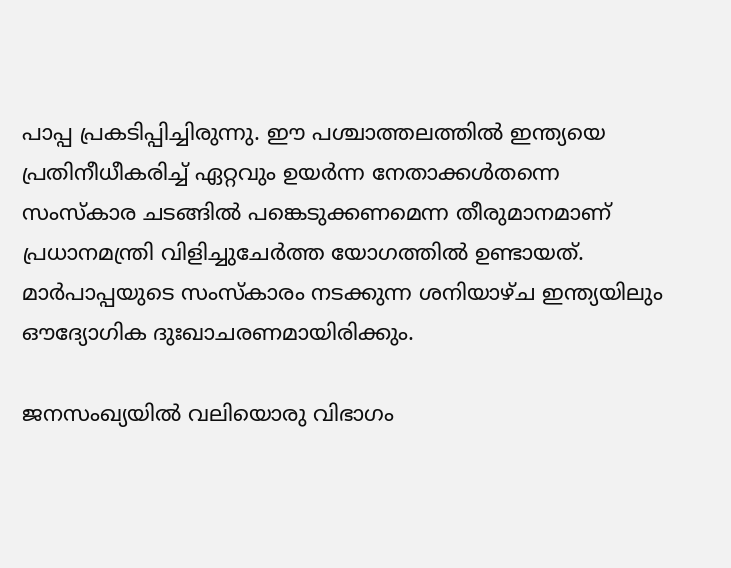പാപ്പ പ്രകടിപ്പിച്ചിരുന്നു. ഈ പശ്ചാത്തലത്തില്‍ ഇന്ത്യയെ പ്രതിനീധീകരിച്ച് ഏറ്റവും ഉയര്‍ന്ന നേതാക്കള്‍തന്നെ സംസ്‌കാര ചടങ്ങില്‍ പങ്കെടുക്കണമെന്ന തീരുമാനമാണ് പ്രധാനമന്ത്രി വിളിച്ചുചേര്‍ത്ത യോഗത്തില്‍ ഉണ്ടായത്. മാര്‍പാപ്പയുടെ സംസ്‌കാരം നടക്കുന്ന ശനിയാഴ്ച ഇന്ത്യയിലും ഔദ്യോഗിക ദുഃഖാചരണമായിരിക്കും.

ജനസംഖ്യയില്‍ വലിയൊരു വിഭാഗം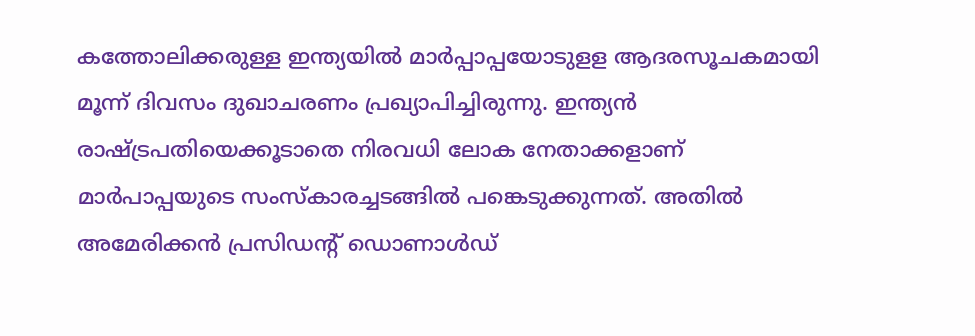കത്തോലിക്കരുള്ള ഇന്ത്യയില്‍ മാര്‍പ്പാപ്പയോടുളള ആദരസൂചകമായി മൂന്ന് ദിവസം ദുഖാചരണം പ്രഖ്യാപിച്ചിരുന്നു. ഇന്ത്യന്‍ രാഷ്ട്രപതിയെക്കൂടാതെ നിരവധി ലോക നേതാക്കളാണ് മാര്‍പാപ്പയുടെ സംസ്‌കാരച്ചടങ്ങില്‍ പങ്കെടുക്കുന്നത്. അതില്‍ അമേരിക്കന്‍ പ്രസിഡന്റ് ഡൊണാള്‍ഡ്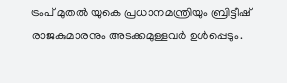ട്രംപ് മുതല്‍ യുകെ പ്രധാനമന്ത്രിയും ബ്രിട്ടീഷ് രാജകുമാരനും അടക്കമുള്ളവര്‍ ഉള്‍പ്പെടും.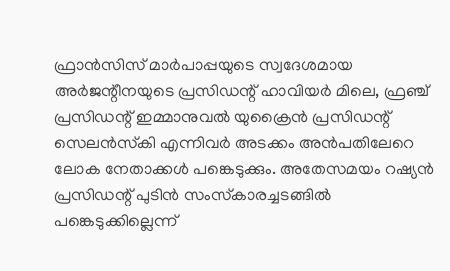ഫ്രാന്‍സിസ് മാര്‍പാപ്പയുടെ സ്വദേശമായ അര്‍ജന്റീനയുടെ പ്രസിഡന്റ് ഹാവിയര്‍ മിലെ, ഫ്രഞ്ച് പ്രസിഡന്റ് ഇമ്മാനുവല്‍ യുക്രൈന്‍ പ്രസിഡന്റ് സെലന്‍സ്‌കി എന്നിവര്‍ അടക്കം അന്‍പതിലേറെ ലോക നേതാക്കള്‍ പങ്കെടുക്കും. അതേസമയം റഷ്യന്‍ പ്രസിഡന്റ് പുടിന്‍ സംസ്‌കാരച്ചടങ്ങില്‍ പങ്കെടുക്കില്ലെന്ന്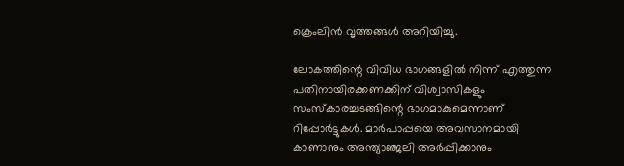ക്രെംലിന്‍ വൃത്തങ്ങള്‍ അറിയിച്ചു.

ലോകത്തിന്റെ വിവിധ ഭാഗങ്ങളില്‍ നിന്ന് എത്തുന്ന പതിനായിരക്കണക്കിന് വിശ്വാസികളും സംസ്‌കാരച്ചടങ്ങിന്റെ ഭാഗമാകുമെന്നാണ് റിപ്പോര്‍ട്ടുകള്‍. മാര്‍പാപ്പയെ അവസാനമായി കാണാനും അന്ത്യാഞ്ജലി അര്‍പ്പിക്കാനും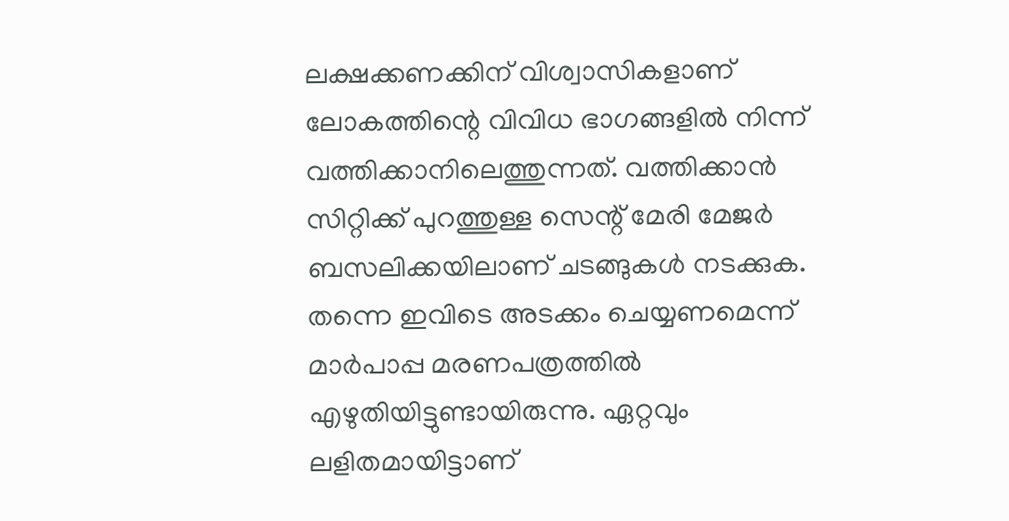ലക്ഷക്കണക്കിന് വിശ്വാസികളാണ് ലോകത്തിന്റെ വിവിധ ഭാഗങ്ങളില്‍ നിന്ന് വത്തിക്കാനിലെത്തുന്നത്. വത്തിക്കാന്‍ സിറ്റിക്ക് പുറത്തുള്ള സെന്റ് മേരി മേജര്‍ ബസലിക്കയിലാണ് ചടങ്ങുകള്‍ നടക്കുക. തന്നെ ഇവിടെ അടക്കം ചെയ്യണമെന്ന് മാര്‍പാപ്പ മരണപത്രത്തില്‍ എഴുതിയിട്ടുണ്ടായിരുന്നു. ഏറ്റവും ലളിതമായിട്ടാണ്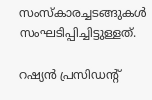സംസ്‌കാരച്ചടങ്ങുകള്‍ സംഘടിപ്പിച്ചിട്ടുള്ളത്.

റഷ്യന്‍ പ്രസിഡന്റ്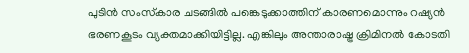പുടിന്‍ സംസ്‌കാര ചടങ്ങില്‍ പങ്കെടുക്കാത്തിന് കാരണമൊന്നും റഷ്യന്‍ ഭരണകൂടം വ്യക്തമാക്കിയിട്ടില്ല. എങ്കിലും അന്താരാഷ്ട്ര ക്രിമിനല്‍ കോടതി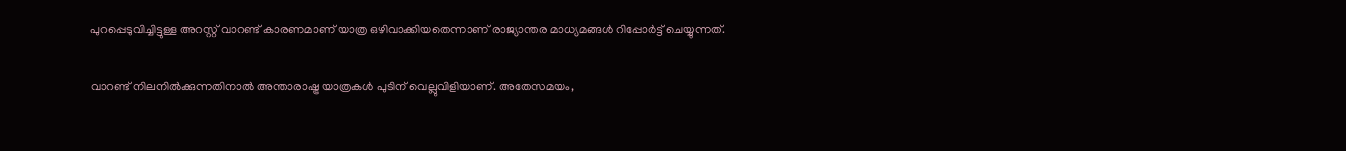പുറപ്പെടുവിച്ചിട്ടുള്ള അറസ്റ്റ് വാറണ്ട് കാരണമാണ് യാത്ര ഒഴിവാക്കിയതെന്നാണ് രാജ്യാന്തര മാധ്യമങ്ങള്‍ റിപ്പോര്‍ട്ട് ചെയ്യുന്നത്.

വാറണ്ട് നിലനില്‍ക്കുന്നതിനാല്‍ അന്താരാഷ്ട്ര യാത്രകള്‍ പുടിന് വെല്ലുവിളിയാണ്. അതേസമയം,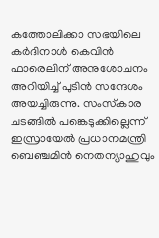കത്തോലിക്കാ സഭയിലെ കര്‍ദിനാള്‍ കെവിന്‍ ഫാരെലിന് അനുശോചനം അറിയിച്ച് പുടിന്‍ സന്ദേശം അയച്ചിരുന്നു. സംസ്‌കാര ചടങ്ങില്‍ പങ്കെടുക്കില്ലെന്ന് ഇസ്രായേല്‍ പ്രധാനമന്ത്രി ബെഞ്ചമിന്‍ നെതന്യാഹുവും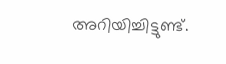അറിയിച്ചിട്ടുണ്ട്.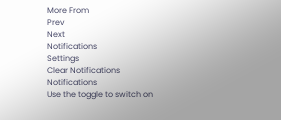More From
Prev
Next
Notifications
Settings
Clear Notifications
Notifications
Use the toggle to switch on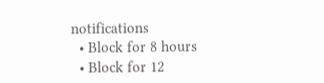notifications
  • Block for 8 hours
  • Block for 12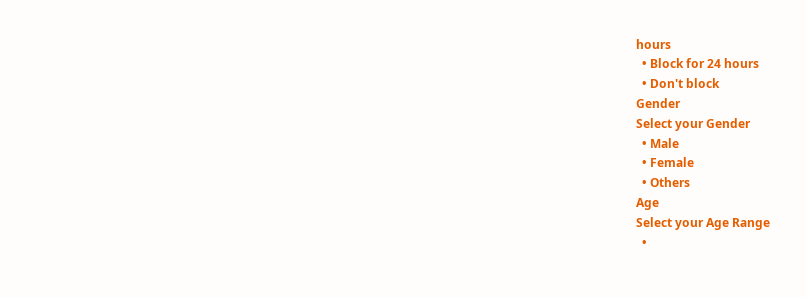hours
  • Block for 24 hours
  • Don't block
Gender
Select your Gender
  • Male
  • Female
  • Others
Age
Select your Age Range
  •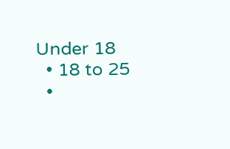Under 18
  • 18 to 25
  •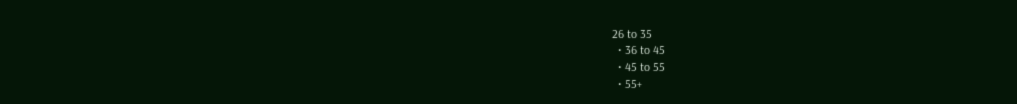26 to 35
  • 36 to 45
  • 45 to 55
  • 55+